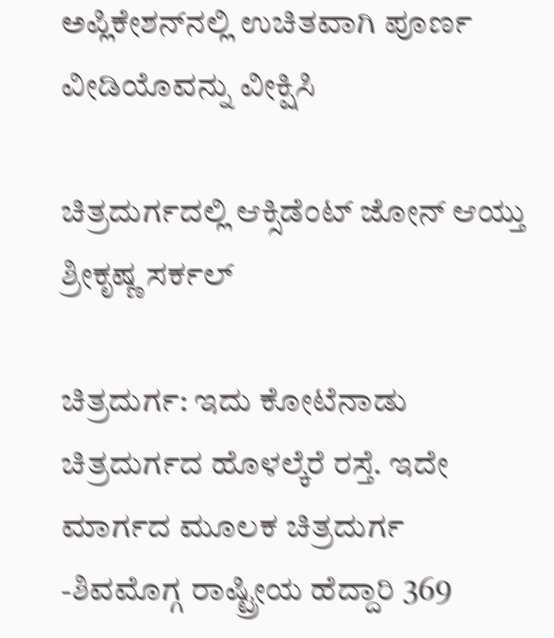ಅಪ್ಲಿಕೇಶನ್‌ನಲ್ಲಿ ಉಚಿತವಾಗಿ ಪೂರ್ಣ ವೀಡಿಯೊವನ್ನು ವೀಕ್ಷಿಸಿ

ಚಿತ್ರದುರ್ಗದಲ್ಲಿ ಆಕ್ಸಿಡೆಂಟ್ ಜೋನ್ ಆಯ್ತು ಶ್ರೀಕೃಷ್ಣ ಸರ್ಕಲ್

ಚಿತ್ರದುರ್ಗ: ಇದು ಕೋಟೆನಾಡು ಚಿತ್ರದುರ್ಗದ ಹೊಳಲ್ಕೆರೆ ರಸ್ತೆ. ಇದೇ ಮಾರ್ಗದ ಮೂಲಕ ಚಿತ್ರದುರ್ಗ -ಶಿವಮೊಗ್ಗ ರಾಷ್ಟ್ರೀಯ ಹೆದ್ದಾರಿ 369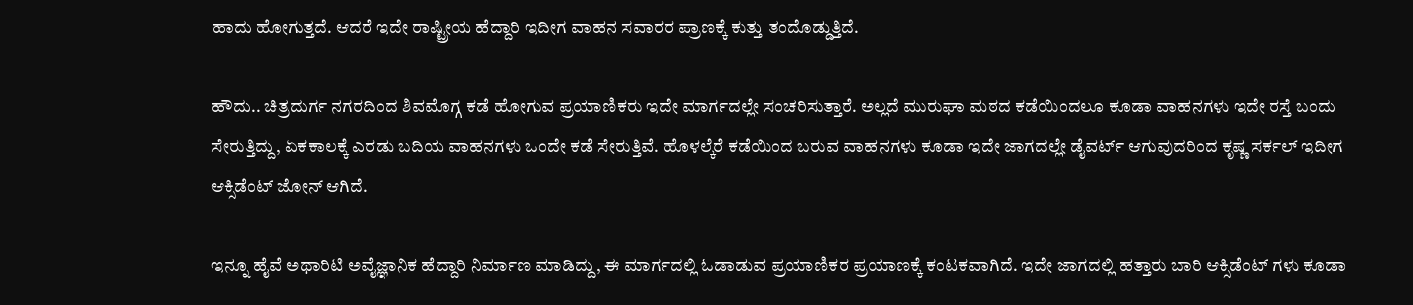ಹಾದು ಹೋಗುತ್ತದೆ. ಆದರೆ ಇದೇ ರಾಷ್ಟ್ರೀಯ ಹೆದ್ದಾರಿ ಇದೀಗ ವಾಹನ ಸವಾರರ ಪ್ರಾಣಕ್ಕೆ ಕುತ್ತು ತಂದೊಡ್ಡುತ್ತಿದೆ.

ಹೌದು.. ಚಿತ್ರದುರ್ಗ ನಗರದಿಂದ ಶಿವಮೊಗ್ಗ ಕಡೆ ಹೋಗುವ ಪ್ರಯಾಣಿಕರು ಇದೇ ಮಾರ್ಗದಲ್ಲೇ ಸಂಚರಿಸುತ್ತಾರೆ. ಅಲ್ಲದೆ ಮುರುಘಾ ಮಠದ ಕಡೆಯಿಂದಲೂ ಕೂಡಾ ವಾಹನಗಳು ಇದೇ ರಸ್ತೆ ಬಂದು ಸೇರುತ್ತಿದ್ದು, ಏಕಕಾಲಕ್ಕೆ ಎರಡು ಬದಿಯ ವಾಹನಗಳು ಒಂದೇ ಕಡೆ ಸೇರುತ್ತಿವೆ. ಹೊಳಲ್ಕೆರೆ ಕಡೆಯಿಂದ ಬರುವ ವಾಹನಗಳು ಕೂಡಾ ಇದೇ ಜಾಗದಲ್ಲೇ ಡೈವರ್ಟ್ ಆಗುವುದರಿಂದ ಕೃಷ್ಣ ಸರ್ಕಲ್ ಇದೀಗ ಆಕ್ಸಿಡೆಂಟ್ ಜೋನ್ ಆಗಿದೆ.

ಇನ್ನೂ ಹೈವೆ ಅಥಾರಿಟಿ ಅವೈಜ್ಞಾನಿಕ ಹೆದ್ದಾರಿ ನಿರ್ಮಾಣ ಮಾಡಿದ್ದು, ಈ ಮಾರ್ಗದಲ್ಲಿ ಓಡಾಡುವ ಪ್ರಯಾಣಿಕರ ಪ್ರಯಾಣಕ್ಕೆ ಕಂಟಕವಾಗಿದೆ. ಇದೇ ಜಾಗದಲ್ಲಿ ಹತ್ತಾರು ಬಾರಿ ಆಕ್ಸಿಡೆಂಟ್ ಗಳು ಕೂಡಾ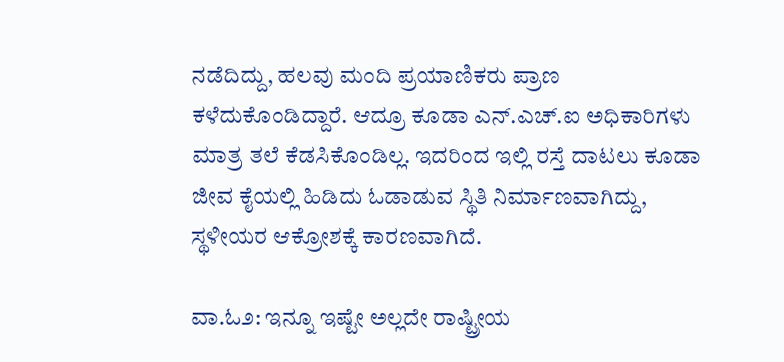ನಡೆದಿದ್ದು, ಹಲವು ಮಂದಿ ಪ್ರಯಾಣಿಕರು ಪ್ರಾಣ ಕಳೆದುಕೊಂಡಿದ್ದಾರೆ. ಆದ್ರೂ ಕೂಡಾ ಎನ್.ಎಚ್.ಐ ಅಧಿಕಾರಿಗಳು ಮಾತ್ರ ತಲೆ ಕೆಡಸಿಕೊಂಡಿಲ್ಲ. ಇದರಿಂದ ಇಲ್ಲಿ ರಸ್ತೆ ದಾಟಲು ಕೂಡಾ ಜೀವ ಕೈಯಲ್ಲಿ ಹಿಡಿದು ಓಡಾಡುವ ಸ್ಥಿತಿ ನಿರ್ಮಾಣವಾಗಿದ್ದು, ಸ್ಥಳೀಯರ ಆಕ್ರೋಶಕ್ಕೆ ಕಾರಣವಾಗಿದೆ.

ವಾ.ಓ೨: ಇನ್ನೂ ಇಷ್ಟೇ ಅಲ್ಲದೇ ರಾಷ್ಟ್ರೀಯ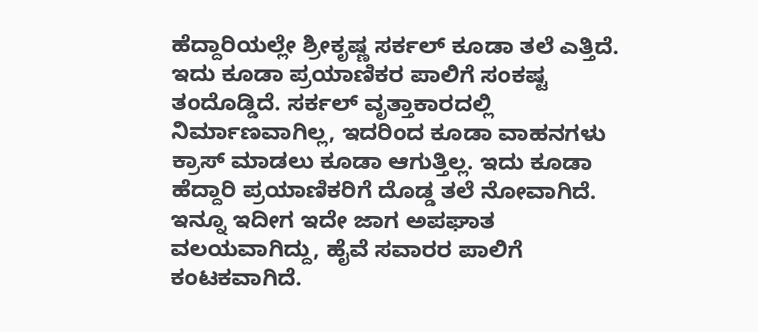ಹೆದ್ದಾರಿಯಲ್ಲೇ ಶ್ರೀಕೃಷ್ಣ ಸರ್ಕಲ್ ಕೂಡಾ ತಲೆ ಎತ್ತಿದೆ. ಇದು ಕೂಡಾ ಪ್ರಯಾಣಿಕರ ಪಾಲಿಗೆ ಸಂಕಷ್ಟ ತಂದೊಡ್ಡಿದೆ. ಸರ್ಕಲ್ ವೃತ್ತಾಕಾರದಲ್ಲಿ ನಿರ್ಮಾಣವಾಗಿಲ್ಲ, ಇದರಿಂದ ಕೂಡಾ ವಾಹನಗಳು ಕ್ರಾಸ್ ಮಾಡಲು ಕೂಡಾ ಆಗುತ್ತಿಲ್ಲ. ಇದು ಕೂಡಾ ಹೆದ್ದಾರಿ ಪ್ರಯಾಣಿಕರಿಗೆ ದೊಡ್ಡ ತಲೆ ನೋವಾಗಿದೆ. ಇನ್ನೂ ಇದೀಗ ಇದೇ ಜಾಗ ಅಪಘಾತ ವಲಯವಾಗಿದ್ದು, ಹೈವೆ ಸವಾರರ ಪಾಲಿಗೆ ಕಂಟಕವಾಗಿದೆ.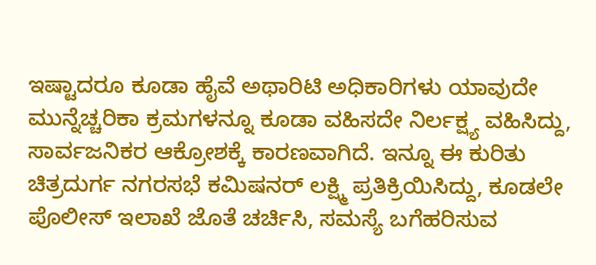ಇಷ್ಟಾದರೂ ಕೂಡಾ ಹೈವೆ ಅಥಾರಿಟಿ ಅಧಿಕಾರಿಗಳು ಯಾವುದೇ ಮುನ್ನೆಚ್ಚರಿಕಾ ಕ್ರಮಗಳನ್ನೂ ಕೂಡಾ ವಹಿಸದೇ ನಿರ್ಲಕ್ಷ್ಯ ವಹಿಸಿದ್ದು, ಸಾರ್ವಜನಿಕರ ಆಕ್ರೋಶಕ್ಕೆ ಕಾರಣವಾಗಿದೆ. ಇನ್ನೂ ಈ ಕುರಿತು ಚಿತ್ರದುರ್ಗ ನಗರಸಭೆ ಕಮಿಷನರ್ ಲಕ್ಷ್ಮಿ ಪ್ರತಿಕ್ರಿಯಿಸಿದ್ದು, ಕೂಡಲೇ ಪೊಲೀಸ್ ಇಲಾಖೆ ಜೊತೆ ಚರ್ಚಿಸಿ, ಸಮಸ್ಯೆ ಬಗೆಹರಿಸುವ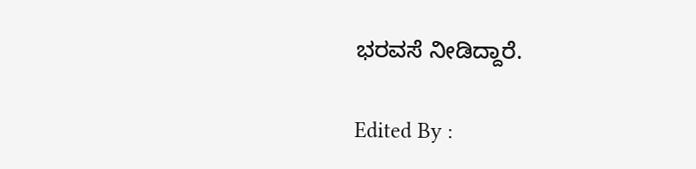ಭರವಸೆ ನೀಡಿದ್ದಾರೆ.

Edited By :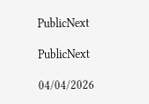PublicNext

PublicNext

04/04/2026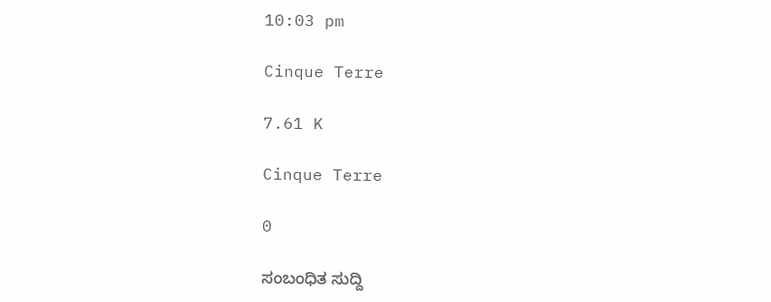10:03 pm

Cinque Terre

7.61 K

Cinque Terre

0

ಸಂಬಂಧಿತ ಸುದ್ದಿ